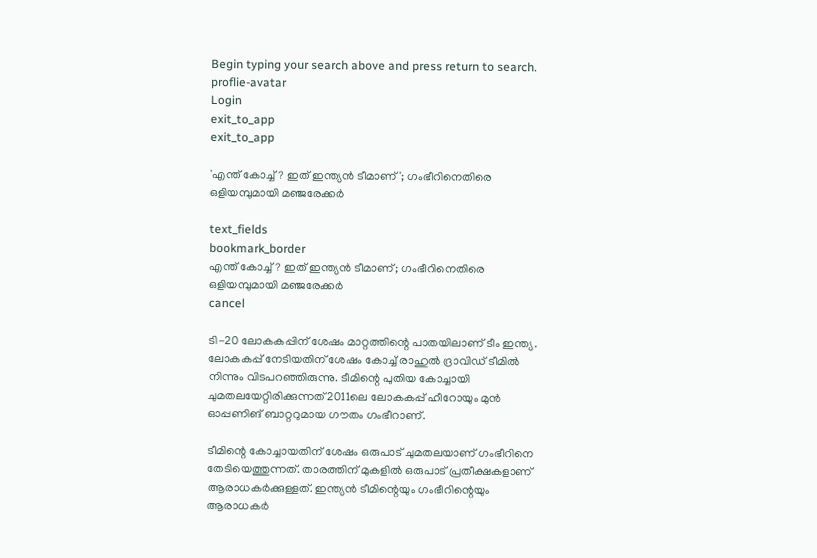Begin typing your search above and press return to search.
proflie-avatar
Login
exit_to_app
exit_to_app

'എന്ത് കോച്ച്‍? ഇത് ഇന്ത്യൻ ടീമാണ്'; ഗംഭീറിനെതിരെ ഒളിയമ്പുമായി മഞ്ജരേക്കർ

text_fields
bookmark_border
എന്ത് കോച്ച്‍? ഇത് ഇന്ത്യൻ ടീമാണ്; ഗംഭീറിനെതിരെ ഒളിയമ്പുമായി മഞ്ജരേക്കർ
cancel

ടി-20 ലോകകപ്പിന് ശേഷം മാറ്റത്തിന്റെ പാതയിലാണ് ടീം ഇന്ത്യ. ലോകകപ്പ് നേടിയതിന് ശേഷം കോച്ച് രാഹുൽ ദ്രാവിഡ് ടീമിൽ നിന്നും വിടപറഞ്ഞിരുന്നു. ടീമിന്റെ പുതിയ കോച്ചായി ചുമതലയേറ്റിരിക്കുന്നത് 2011ലെ ലോകകപ്പ് ഹീറോയും മുൻ ഓപ്പണിങ് ബാറ്ററുമായ ഗൗതം ഗംഭീറാണ്.

ടീമിന്റെ കോച്ചായതിന് ശേഷം ഒരുപാട് ചുമതലയാണ് ഗംഭീറിനെ തേടിയെത്തുന്നത്. താരത്തിന് മുകളിൽ ഒരുപാട് പ്രതീക്ഷകളാണ് ആരാധകർക്കുള്ളത്. ഇന്ത്യൻ ടീമിന്റെയും ഗംഭീറിന്റെയും ആരാധകർ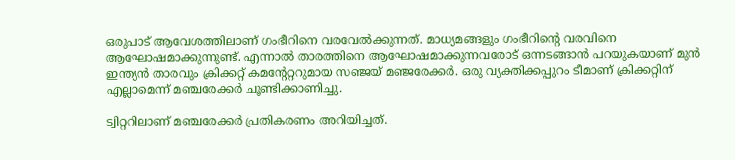ഒരുപാട് ആവേശത്തിലാണ് ഗംഭീറിനെ വരവേൽക്കുന്നത്. മാധ്യമങ്ങളും ഗംഭീറിന്റെ വരവിനെ ആഘോഷമാക്കുന്നുണ്ട്. എന്നാൽ താരത്തിനെ ആഘോഷമാക്കുന്നവരോട് ഒന്നടങ്ങാൻ പറയുകയാണ് മുൻ ഇന്ത്യൻ താരവും ക്രിക്കറ്റ് കമന്റേറ്ററുമായ സഞ്ജയ് മഞ്ജരേക്കർ. ഒരു വ്യക്തിക്കപ്പുറം ടീമാണ് ക്രിക്കറ്റിന് എല്ലാമെന്ന് മഞ്ചരേക്കർ ചൂണ്ടിക്കാണിച്ചു.

ട്വിറ്ററിലാണ് മഞ്ചരേക്കർ പ്രതികരണം അറിയിച്ചത്.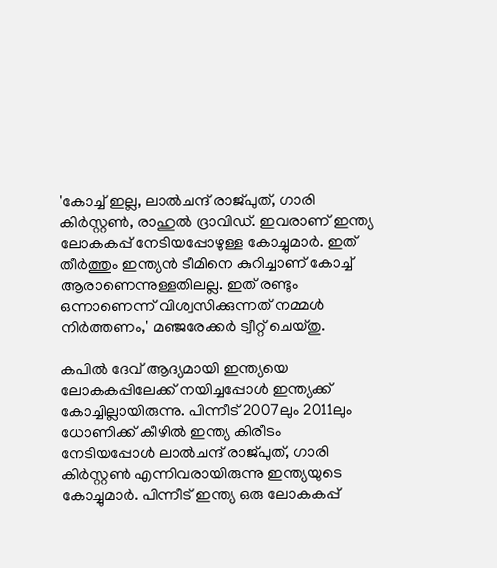'കോച്ച് ഇല്ല, ലാൽചന്ദ് രാജ്പുത്, ഗാരി കിർസ്റ്റൺ, രാഹുൽ ദ്രാവിഡ്. ഇവരാണ് ഇന്ത്യ ലോകകപ്പ് നേടിയപ്പോഴുള്ള കോച്ചുമാർ. ഇത് തീർത്തും ഇന്ത്യൻ ടീമിനെ കുറിച്ചാണ് കോച്ച് ആരാണെന്നുള്ളതിലല്ല. ഇത് രണ്ടും ഒന്നാണെന്ന് വിശ്വസിക്കുന്നത് നമ്മൾ നിർത്തണം,' മഞ്ജരേക്കർ ട്വീറ്റ് ചെയ്തു.

കപിൽ ദേവ് ആദ്യമായി ഇന്ത്യയെ ലോകകപ്പിലേക്ക് നയിച്ചപ്പോൾ ഇന്ത്യക്ക് കോച്ചില്ലായിരുന്നു. പിന്നീട് 2007ലും 2011ലും ധോണിക്ക് കീഴിൽ ഇന്ത്യ കിരീടം നേടിയപ്പോൾ ലാൽചന്ദ് രാജ്പുത്, ഗാരി കിർസ്റ്റൺ എന്നിവരായിരുന്നു ഇന്ത്യയുടെ കോച്ചുമാർ. പിന്നീട് ഇന്ത്യ ഒരു ലോകകപ്പ്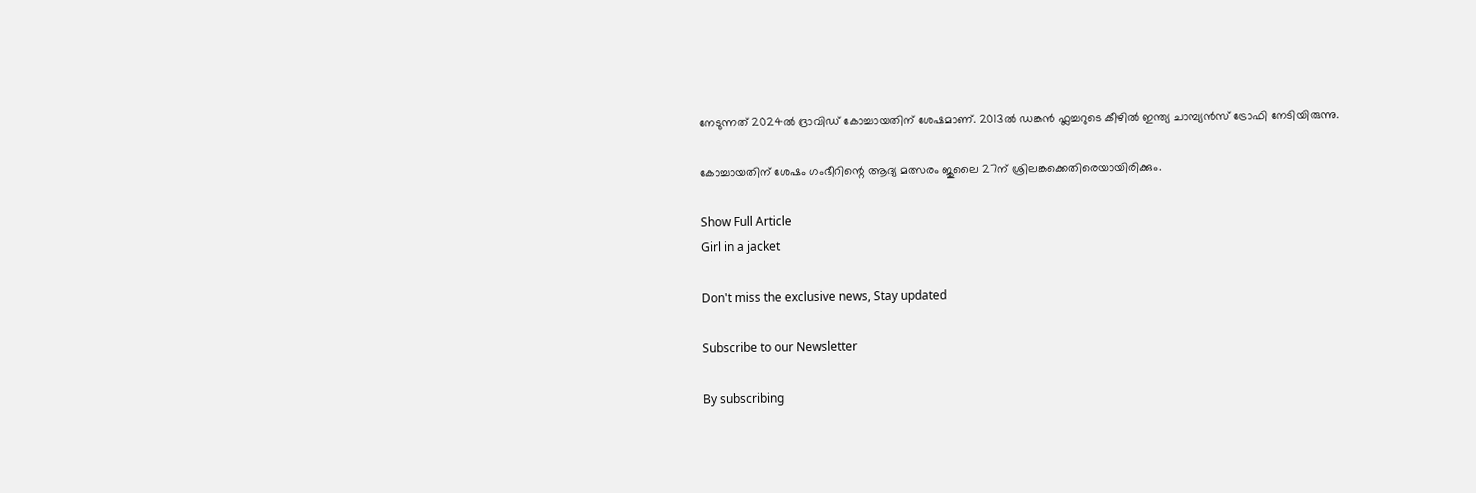നേടുന്നത് 2024ൽ ദ്രാവിഡ് കോച്ചാ‍യതിന് ശേഷമാണ്. 2013ൽ ഡങ്കൻ ഫ്ലച്ചറുടെ കീഴിൽ ഇന്ത്യ ചാമ്പ്യൻസ് ട്രോഫി നേടിയിരുന്നു.

കോച്ചായതിന് ശേഷം ഗംഭീറിന്റെ ആദ്യ മത്സരം ജുലൈ 27ന് ശ്രിലങ്കക്കെതിരെയായിരിക്കും.

Show Full Article
Girl in a jacket

Don't miss the exclusive news, Stay updated

Subscribe to our Newsletter

By subscribing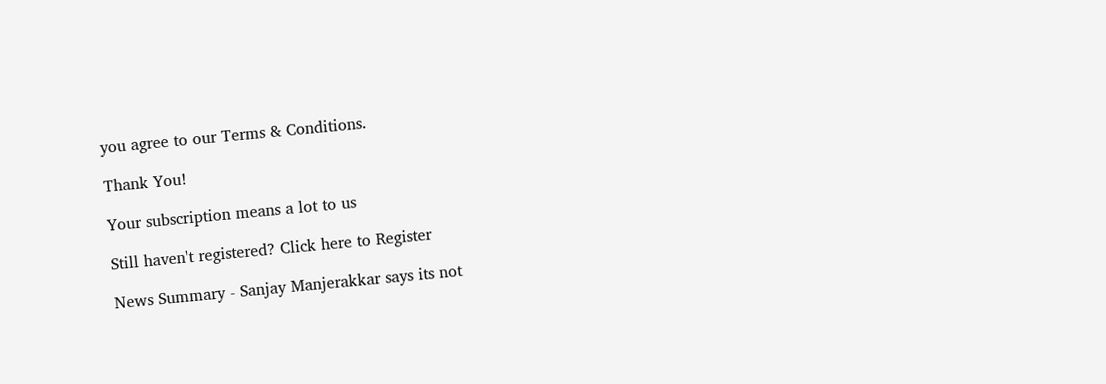you agree to our Terms & Conditions.

Thank You!

Your subscription means a lot to us

Still haven't registered? Click here to Register

News Summary - Sanjay Manjerakkar says its not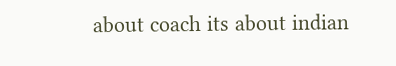about coach its about indian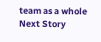team as a whole
Next Story